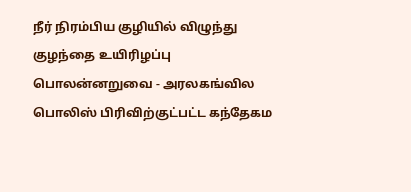நீர் நிரம்பிய குழியில் விழுந்து குழந்தை உயிரிழப்பு
பொலன்னறுவை - அரலகங்வில பொலிஸ் பிரிவிற்குட்பட்ட கந்தேகம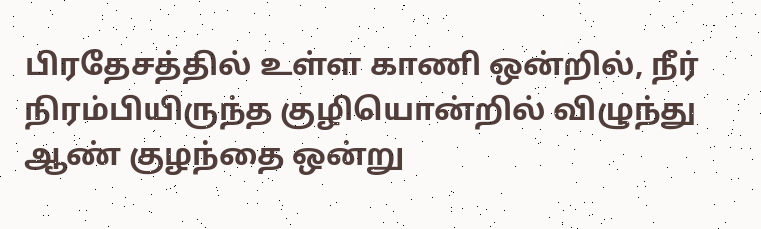பிரதேசத்தில் உள்ள காணி ஒன்றில், நீர் நிரம்பியிருந்த குழியொன்றில் விழுந்து ஆண் குழந்தை ஒன்று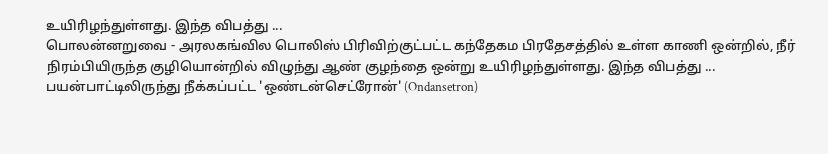உயிரிழந்துள்ளது. இந்த விபத்து ...
பொலன்னறுவை - அரலகங்வில பொலிஸ் பிரிவிற்குட்பட்ட கந்தேகம பிரதேசத்தில் உள்ள காணி ஒன்றில், நீர் நிரம்பியிருந்த குழியொன்றில் விழுந்து ஆண் குழந்தை ஒன்று உயிரிழந்துள்ளது. இந்த விபத்து ...
பயன்பாட்டிலிருந்து நீக்கப்பட்ட 'ஒண்டன்செட்ரோன்' (Ondansetron)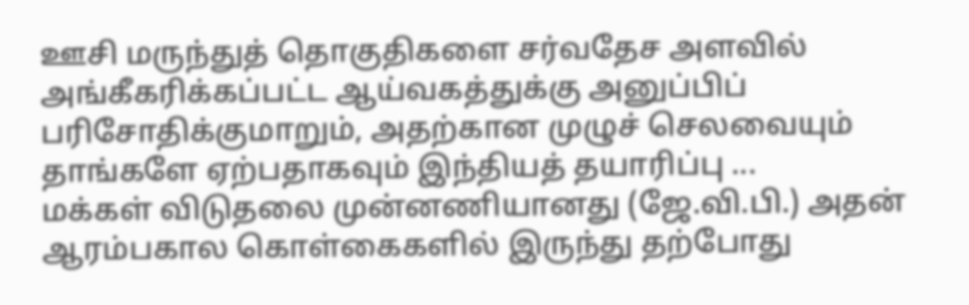ஊசி மருந்துத் தொகுதிகளை சர்வதேச அளவில் அங்கீகரிக்கப்பட்ட ஆய்வகத்துக்கு அனுப்பிப் பரிசோதிக்குமாறும், அதற்கான முழுச் செலவையும் தாங்களே ஏற்பதாகவும் இந்தியத் தயாரிப்பு ...
மக்கள் விடுதலை முன்னணியானது (ஜே.வி.பி.) அதன் ஆரம்பகால கொள்கைகளில் இருந்து தற்போது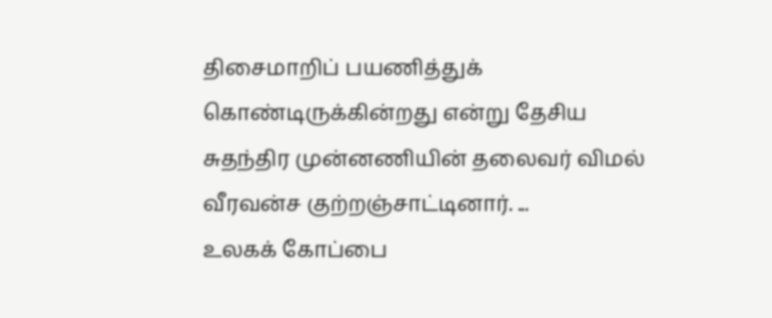திசைமாறிப் பயணித்துக் கொண்டிருக்கின்றது என்று தேசிய சுதந்திர முன்னணியின் தலைவர் விமல் வீரவன்ச குற்றஞ்சாட்டினார். ...
உலகக் கோப்பை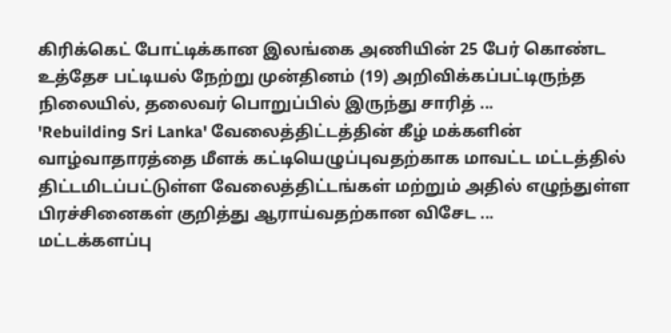கிரிக்கெட் போட்டிக்கான இலங்கை அணியின் 25 பேர் கொண்ட உத்தேச பட்டியல் நேற்று முன்தினம் (19) அறிவிக்கப்பட்டிருந்த நிலையில், தலைவர் பொறுப்பில் இருந்து சாரித் ...
'Rebuilding Sri Lanka' வேலைத்திட்டத்தின் கீழ் மக்களின் வாழ்வாதாரத்தை மீளக் கட்டியெழுப்புவதற்காக மாவட்ட மட்டத்தில் திட்டமிடப்பட்டுள்ள வேலைத்திட்டங்கள் மற்றும் அதில் எழுந்துள்ள பிரச்சினைகள் குறித்து ஆராய்வதற்கான விசேட ...
மட்டக்களப்பு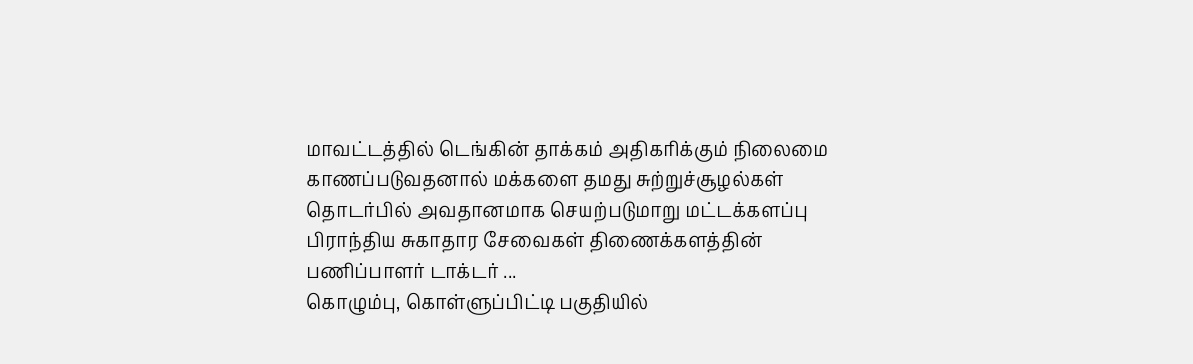மாவட்டத்தில் டெங்கின் தாக்கம் அதிகரிக்கும் நிலைமை காணப்படுவதனால் மக்களை தமது சுற்றுச்சூழல்கள் தொடர்பில் அவதானமாக செயற்படுமாறு மட்டக்களப்பு பிராந்திய சுகாதார சேவைகள் திணைக்களத்தின் பணிப்பாளர் டாக்டர் ...
கொழும்பு, கொள்ளுப்பிட்டி பகுதியில்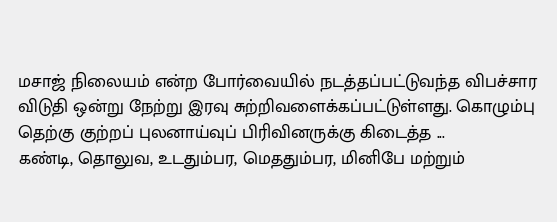மசாஜ் நிலையம் என்ற போர்வையில் நடத்தப்பட்டுவந்த விபச்சார விடுதி ஒன்று நேற்று இரவு சுற்றிவளைக்கப்பட்டுள்ளது. கொழும்பு தெற்கு குற்றப் புலனாய்வுப் பிரிவினருக்கு கிடைத்த ...
கண்டி, தொலுவ, உடதும்பர, மெததும்பர, மினிபே மற்றும்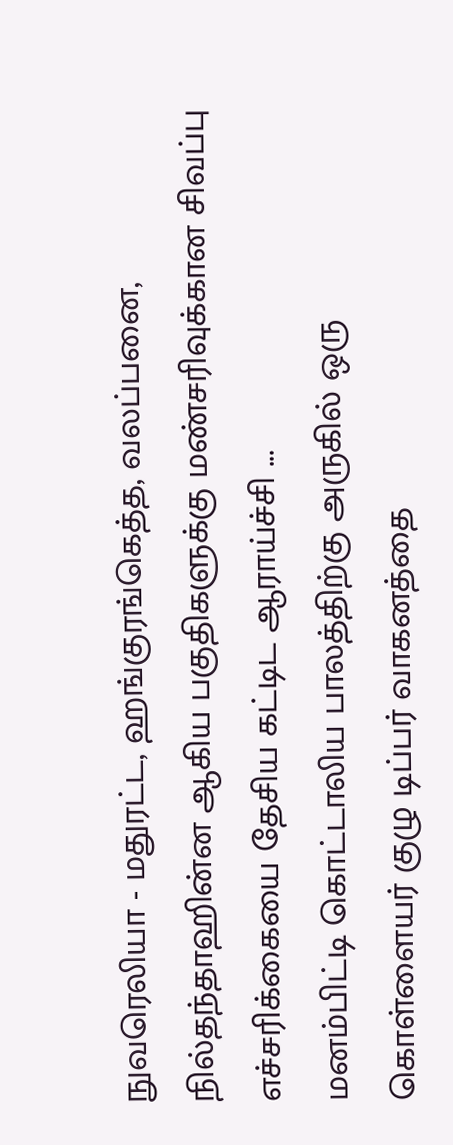நுவரெலியா - மதுரட்ட, ஹங்குரங்கெத்த, வலப்பனை, நில்தந்தாஹின்ன ஆகிய பகுதிகளுக்கு மண்சரிவுக்கான சிவப்பு எச்சரிக்கையை தேசிய கட்டிட ஆராய்ச்சி ...
மனம்பிட்டி கொட்டாலிய பாலத்திற்கு அருகில் ஒரு கொள்ளையர் குழு டிப்பர் வாகனத்தை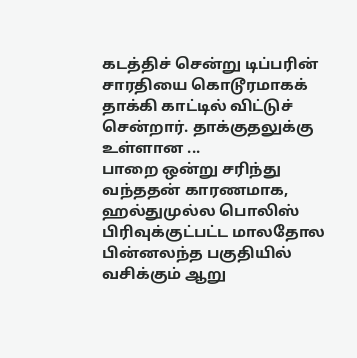கடத்திச் சென்று டிப்பரின் சாரதியை கொடூரமாகக் தாக்கி காட்டில் விட்டுச் சென்றார். தாக்குதலுக்கு உள்ளான ...
பாறை ஒன்று சரிந்து வந்ததன் காரணமாக, ஹல்துமுல்ல பொலிஸ் பிரிவுக்குட்பட்ட மாலதோல பின்னலந்த பகுதியில் வசிக்கும் ஆறு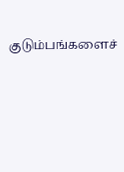குடும்பங்களைச்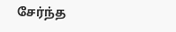சேர்ந்த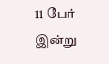11 பேர் இன்று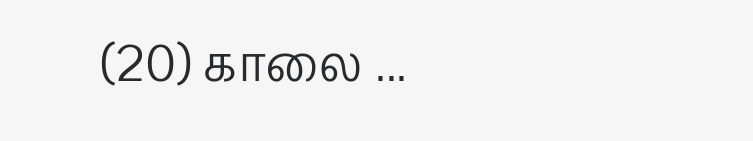(20) காலை ...